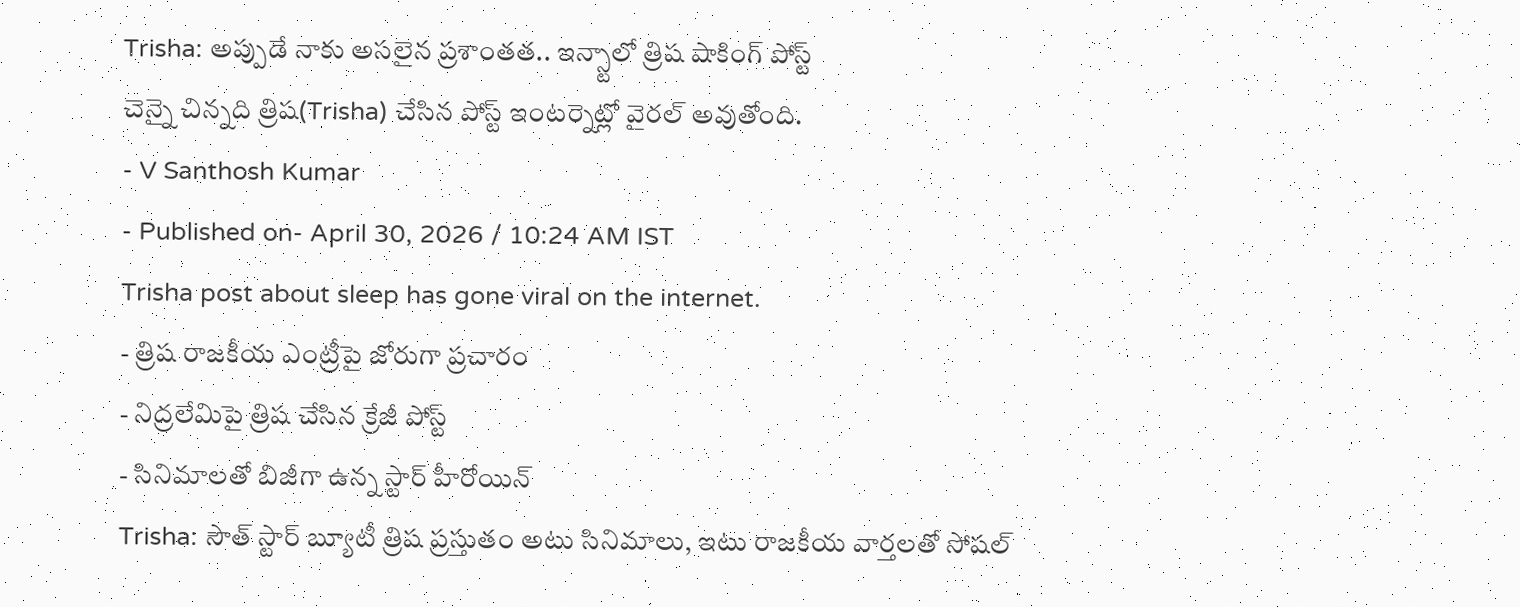Trisha: అప్పుడే నాకు అసలైన ప్రశాంతత.. ఇన్స్టాలో త్రిష షాకింగ్ పోస్ట్
చెన్నై చిన్నది త్రిష(Trisha) చేసిన పోస్ట్ ఇంటర్నెట్లో వైరల్ అవుతోంది.
- V Santhosh Kumar
- Published on- April 30, 2026 / 10:24 AM IST
Trisha post about sleep has gone viral on the internet.
- త్రిష రాజకీయ ఎంట్రీపై జోరుగా ప్రచారం
- నిద్రలేమిపై త్రిష చేసిన క్రేజీ పోస్ట్
- సినిమాలతో బిజీగా ఉన్న స్టార్ హీరోయిన్
Trisha: సౌత్ స్టార్ బ్యూటీ త్రిష ప్రస్తుతం అటు సినిమాలు, ఇటు రాజకీయ వార్తలతో సోషల్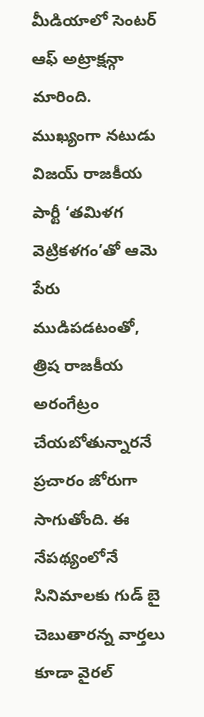మీడియాలో సెంటర్ ఆఫ్ అట్రాక్షన్గా మారింది. ముఖ్యంగా నటుడు విజయ్ రాజకీయ పార్టీ ‘తమిళగ వెట్రికళగం’తో ఆమె పేరు ముడిపడటంతో, త్రిష రాజకీయ అరంగేట్రం చేయబోతున్నారనే ప్రచారం జోరుగా సాగుతోంది. ఈ నేపథ్యంలోనే సినిమాలకు గుడ్ బై చెబుతారన్న వార్తలు కూడా వైరల్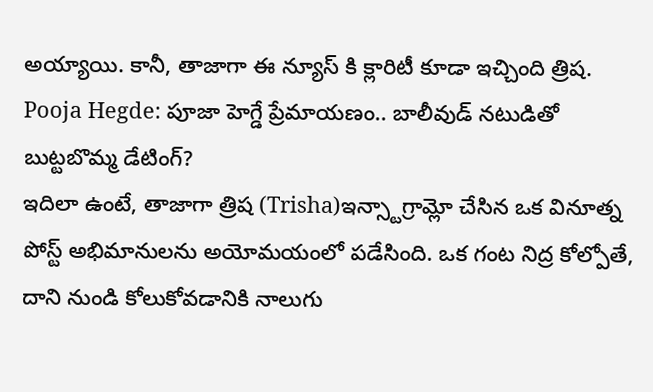అయ్యాయి. కానీ, తాజాగా ఈ న్యూస్ కి క్లారిటీ కూడా ఇచ్చింది త్రిష.
Pooja Hegde: పూజా హెగ్డే ప్రేమాయణం.. బాలీవుడ్ నటుడితో బుట్టబొమ్మ డేటింగ్?
ఇదిలా ఉంటే, తాజాగా త్రిష (Trisha)ఇన్స్టాగ్రామ్లో చేసిన ఒక వినూత్న పోస్ట్ అభిమానులను అయోమయంలో పడేసింది. ఒక గంట నిద్ర కోల్పోతే, దాని నుండి కోలుకోవడానికి నాలుగు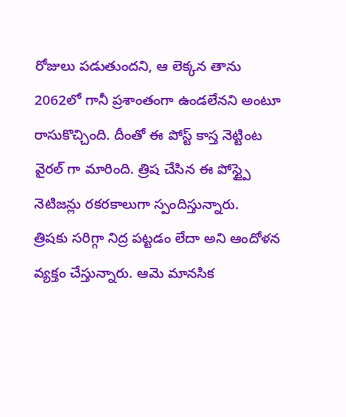రోజులు పడుతుందని, ఆ లెక్కన తాను 2062లో గానీ ప్రశాంతంగా ఉండలేనని అంటూ రాసుకొచ్చింది. దీంతో ఈ పోస్ట్ కాస్త నెట్టింట వైరల్ గా మారింది. త్రిష చేసిన ఈ పోస్ట్పై నెటిజన్లు రకరకాలుగా స్పందిస్తున్నారు.
త్రిషకు సరిగ్గా నిద్ర పట్టడం లేదా అని ఆందోళన వ్యక్తం చేస్తున్నారు. ఆమె మానసిక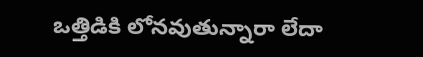ఒత్తిడికి లోనవుతున్నారా లేదా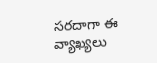సరదాగా ఈ వ్యాఖ్యలు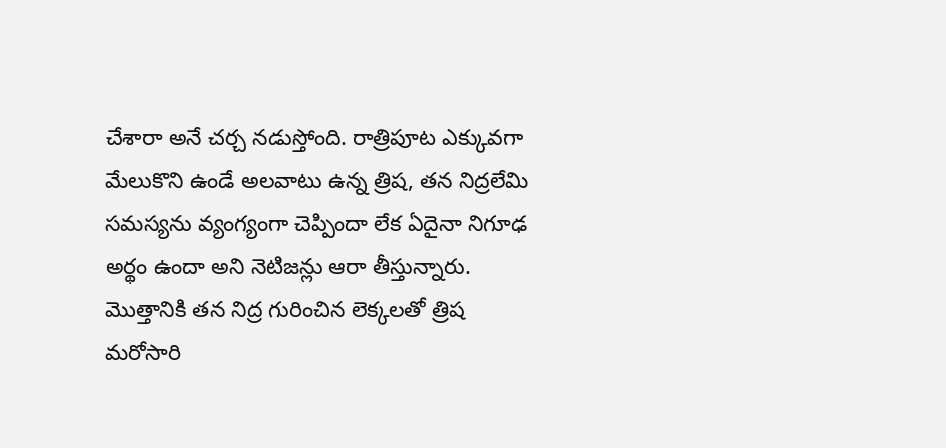చేశారా అనే చర్చ నడుస్తోంది. రాత్రిపూట ఎక్కువగా మేలుకొని ఉండే అలవాటు ఉన్న త్రిష, తన నిద్రలేమి సమస్యను వ్యంగ్యంగా చెప్పిందా లేక ఏదైనా నిగూఢ అర్థం ఉందా అని నెటిజన్లు ఆరా తీస్తున్నారు. మొత్తానికి తన నిద్ర గురించిన లెక్కలతో త్రిష మరోసారి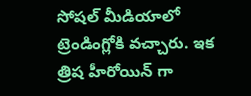సోషల్ మీడియాలో ట్రెండింగ్లోకి వచ్చారు. ఇక త్రిష హీరోయిన్ గా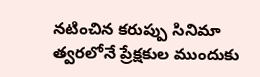నటించిన కరుప్పు సినిమా త్వరలోనే ప్రేక్షకుల ముందుకు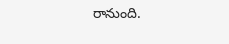రానుంది.